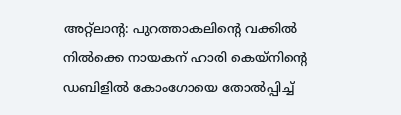അറ്റ്ലാന്റ: പുറത്താകലിന്റെ വക്കിൽ നിൽക്കെ നായകന് ഹാരി കെയ്നിന്റെ ഡബിളിൽ കോംഗോയെ തോൽപ്പിച്ച്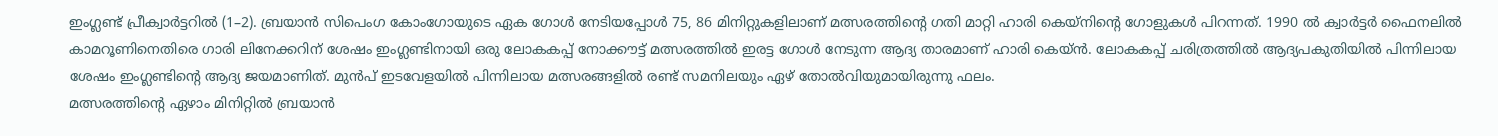ഇംഗ്ലണ്ട് പ്രീക്വാർട്ടറിൽ (1–2). ബ്രയാൻ സിപെംഗ കോംഗോയുടെ ഏക ഗോൾ നേടിയപ്പോൾ 75, 86 മിനിറ്റുകളിലാണ് മത്സരത്തിന്റെ ഗതി മാറ്റി ഹാരി കെയ്നിന്റെ ഗോളുകൾ പിറന്നത്. 1990 ൽ ക്വാർട്ടർ ഫൈനലിൽ കാമറൂണിനെതിരെ ഗാരി ലിനേക്കറിന് ശേഷം ഇംഗ്ലണ്ടിനായി ഒരു ലോകകപ്പ് നോക്കൗട്ട് മത്സരത്തിൽ ഇരട്ട ഗോൾ നേടുന്ന ആദ്യ താരമാണ് ഹാരി കെയ്ൻ. ലോകകപ്പ് ചരിത്രത്തിൽ ആദ്യപകുതിയിൽ പിന്നിലായ ശേഷം ഇംഗ്ലണ്ടിന്റെ ആദ്യ ജയമാണിത്. മുൻപ് ഇടവേളയിൽ പിന്നിലായ മത്സരങ്ങളിൽ രണ്ട് സമനിലയും ഏഴ് തോൽവിയുമായിരുന്നു ഫലം.
മത്സരത്തിന്റെ ഏഴാം മിനിറ്റിൽ ബ്രയാൻ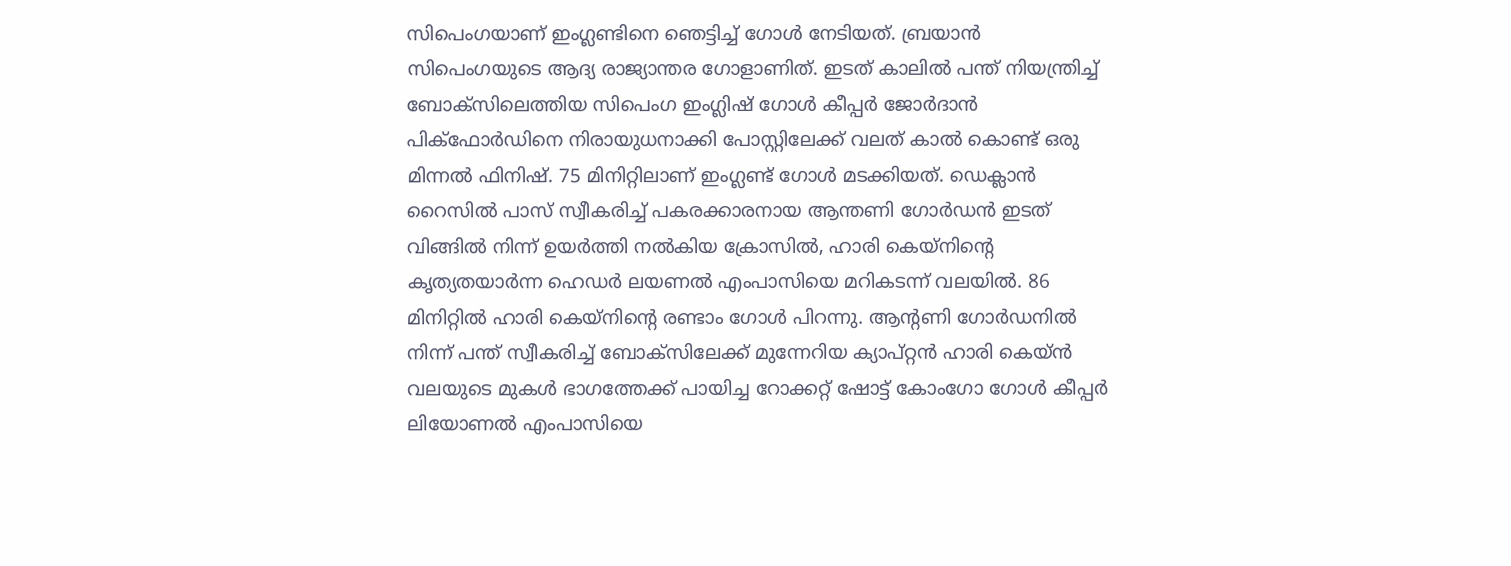സിപെംഗയാണ് ഇംഗ്ലണ്ടിനെ ഞെട്ടിച്ച് ഗോൾ നേടിയത്. ബ്രയാൻ സിപെംഗയുടെ ആദ്യ രാജ്യാന്തര ഗോളാണിത്. ഇടത് കാലിൽ പന്ത് നിയന്ത്രിച്ച് ബോക്സിലെത്തിയ സിപെംഗ ഇംഗ്ലിഷ് ഗോൾ കീപ്പർ ജോർദാൻ പിക്ഫോർഡിനെ നിരായുധനാക്കി പോസ്റ്റിലേക്ക് വലത് കാൽ കൊണ്ട് ഒരു മിന്നൽ ഫിനിഷ്. 75 മിനിറ്റിലാണ് ഇംഗ്ലണ്ട് ഗോൾ മടക്കിയത്. ഡെക്ലാൻ റൈസിൽ പാസ് സ്വീകരിച്ച് പകരക്കാരനായ ആന്തണി ഗോർഡൻ ഇടത് വിങ്ങിൽ നിന്ന് ഉയർത്തി നൽകിയ ക്രോസിൽ, ഹാരി കെയ്നിന്റെ കൃത്യതയാർന്ന ഹെഡർ ലയണൽ എംപാസിയെ മറികടന്ന് വലയിൽ. 86 മിനിറ്റിൽ ഹാരി കെയ്നിന്റെ രണ്ടാം ഗോൾ പിറന്നു. ആന്റണി ഗോർഡനിൽ നിന്ന് പന്ത് സ്വീകരിച്ച് ബോക്സിലേക്ക് മുന്നേറിയ ക്യാപ്റ്റൻ ഹാരി കെയ്ൻ വലയുടെ മുകൾ ഭാഗത്തേക്ക് പായിച്ച റോക്കറ്റ് ഷോട്ട് കോംഗോ ഗോൾ കീപ്പർ ലിയോണൽ എംപാസിയെ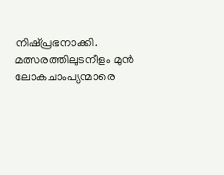നിഷ്പ്രഭനാക്കി.
മത്സരത്തിലുടനീളം മുൻ ലോകചാംപ്യന്മാരെ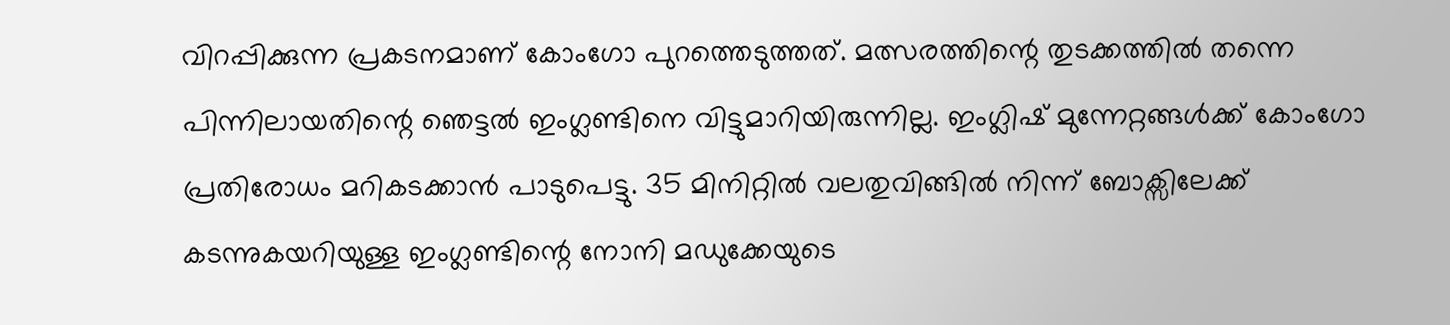വിറപ്പിക്കുന്ന പ്രകടനമാണ് കോംഗോ പുറത്തെടുത്തത്. മത്സരത്തിന്റെ തുടക്കത്തിൽ തന്നെ പിന്നിലായതിന്റെ ഞെട്ടൽ ഇംഗ്ലണ്ടിനെ വിട്ടുമാറിയിരുന്നില്ല. ഇംഗ്ലിഷ് മുന്നേറ്റങ്ങൾക്ക് കോംഗോ പ്രതിരോധം മറികടക്കാൻ പാടുപെട്ടു. 35 മിനിറ്റിൽ വലതുവിങ്ങിൽ നിന്ന് ബോക്സിലേക്ക് കടന്നുകയറിയുള്ള ഇംഗ്ലണ്ടിന്റെ നോനി മഡുക്കേയുടെ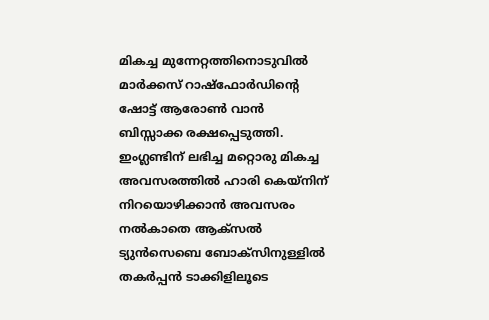മികച്ച മുന്നേറ്റത്തിനൊടുവിൽ മാർക്കസ് റാഷ്ഫോർഡിന്റെ ഷോട്ട് ആരോൺ വാൻ ബിസ്സാക്ക രക്ഷപ്പെടുത്തി. ഇംഗ്ലണ്ടിന് ലഭിച്ച മറ്റൊരു മികച്ച അവസരത്തിൽ ഹാരി കെയ്നിന് നിറയൊഴിക്കാൻ അവസരം നൽകാതെ ആക്സൽ ട്യുൻസെബെ ബോക്സിനുള്ളിൽ തകർപ്പൻ ടാക്കിളിലൂടെ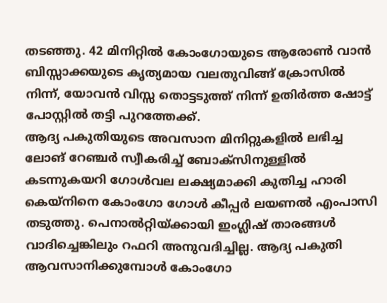തടഞ്ഞു. 42 മിനിറ്റിൽ കോംഗോയുടെ ആരോൺ വാൻ ബിസ്സാക്കയുടെ കൃത്യമായ വലതുവിങ്ങ് ക്രോസിൽ നിന്ന്, യോവൻ വിസ്സ തൊട്ടടുത്ത് നിന്ന് ഉതിർത്ത ഷോട്ട് പോസ്റ്റിൽ തട്ടി പുറത്തേക്ക്.
ആദ്യ പകുതിയുടെ അവസാന മിനിറ്റുകളിൽ ലഭിച്ച ലോങ് റേഞ്ചർ സ്വീകരിച്ച് ബോക്സിനുള്ളിൽ കടന്നുകയറി ഗോൾവല ലക്ഷ്യമാക്കി കുതിച്ച ഹാരി കെയ്നിനെ കോംഗോ ഗോൾ കീപ്പർ ലയണൽ എംപാസി തടുത്തു. പെനാൽറ്റിയ്ക്കായി ഇംഗ്ലിഷ് താരങ്ങൾ വാദിച്ചെങ്കിലും റഫറി അനുവദിച്ചില്ല. ആദ്യ പകുതി ആവസാനിക്കുമ്പോൾ കോംഗോ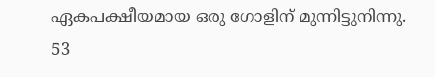ഏകപക്ഷീയമായ ഒരു ഗോളിന് മുന്നിട്ടുനിന്നു.
53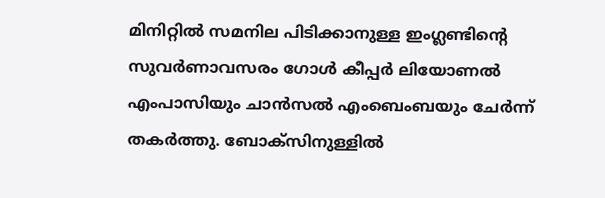മിനിറ്റിൽ സമനില പിടിക്കാനുള്ള ഇംഗ്ലണ്ടിന്റെ സുവർണാവസരം ഗോൾ കീപ്പർ ലിയോണൽ എംപാസിയും ചാൻസൽ എംബെംബയും ചേർന്ന് തകർത്തു. ബോക്സിനുള്ളിൽ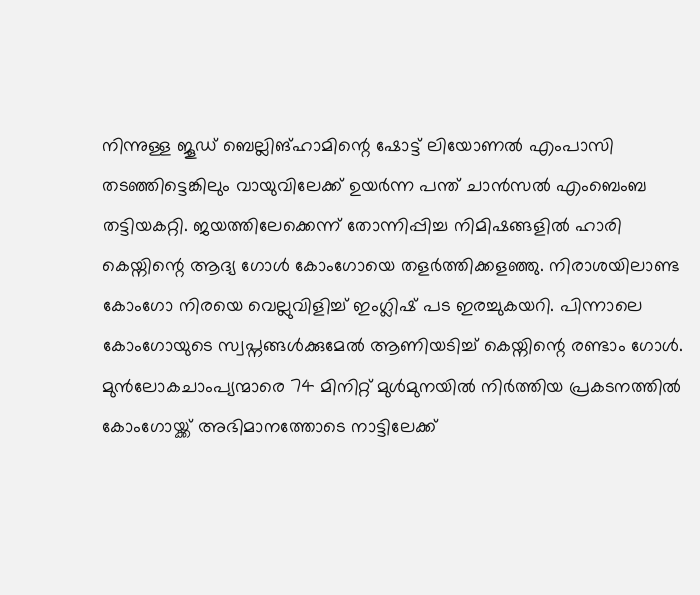നിന്നുള്ള ജൂഡ് ബെല്ലിങ്ഹാമിന്റെ ഷോട്ട് ലിയോണൽ എംപാസി തടഞ്ഞിട്ടെങ്കിലും വായുവിലേക്ക് ഉയർന്ന പന്ത് ചാൻസൽ എംബെംബ തട്ടിയകറ്റി. ജയത്തിലേക്കെന്ന് തോന്നിപ്പിച്ച നിമിഷങ്ങളിൽ ഹാരി കെയ്നിന്റെ ആദ്യ ഗോൾ കോംഗോയെ തളർത്തിക്കളഞ്ഞു. നിരാശയിലാണ്ട കോംഗോ നിരയെ വെല്ലുവിളിച്ച് ഇംഗ്ലിഷ് പട ഇരച്ചുകയറി. പിന്നാലെ കോംഗോയുടെ സ്വപ്നങ്ങൾക്കുമേൽ ആണിയടിച്ച് കെയ്നിന്റെ രണ്ടാം ഗോൾ. മുൻലോകചാംപ്യന്മാരെ 74 മിനിറ്റ് മുൾമുനയിൽ നിർത്തിയ പ്രകടനത്തിൽ കോംഗോയ്ക്ക് അഭിമാനത്തോടെ നാട്ടിലേക്ക്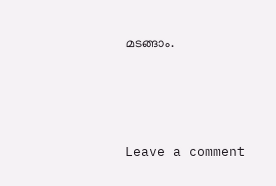മടങ്ങാം.






Leave a comment